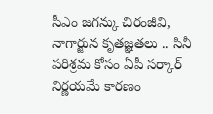సీఎం జగన్కు చిరంజీవి, నాగార్జున కృతజ్ఞతలు .. సినీ పరిశ్రమ కోసం ఏపీ సర్కార్ నిర్ణయమే కారణం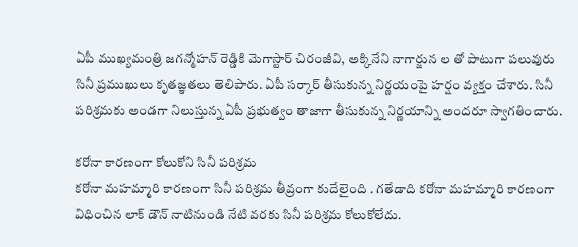ఏపీ ముఖ్యమంత్రి జగన్మోహన్ రెడ్డికి మెగాస్టార్ చిరంజీవి, అక్కినేని నాగార్జున ల తో పాటుగా పలువురు సినీ ప్రముఖులు కృతజ్ఞతలు తెలిపారు. ఏపీ సర్కార్ తీసుకున్న నిర్ణయంపై హర్షం వ్యక్తం చేశారు. సినీ పరిశ్రమకు అండగా నిలుస్తున్న ఏపీ ప్రభుత్వం తాజాగా తీసుకున్న నిర్ణయాన్ని అందరూ స్వాగతించారు.

కరోనా కారణంగా కోలుకోని సినీ పరిశ్రమ
కరోనా మహమ్మారి కారణంగా సినీ పరిశ్రమ తీవ్రంగా కుదేలైంది . గతేడాది కరోనా మహమ్మారి కారణంగా విధించిన లాక్ డౌన్ నాటినుండి నేటి వరకు సినీ పరిశ్రమ కోలుకోలేదు.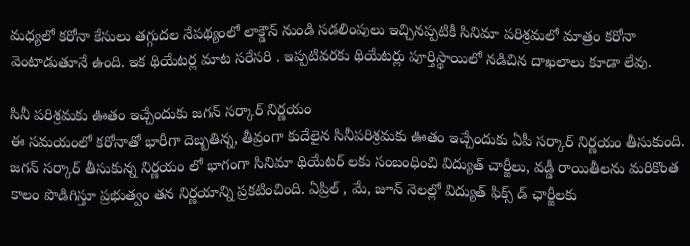మధ్యలో కరోనా కేసులు తగ్గుదల నేపథ్యంలో లాక్డౌన్ నుండి సడలింపులు ఇచ్చినప్పటికీ సినిమా పరిశ్రమలో మాత్రం కరోనా వెంటాడుతూనే ఉంది. ఇక థియేటర్ల మాట సరేసరి . ఇప్పటివరకు థియేటర్లు పూర్తిస్థాయిలో నడిచిన దాఖలాలు కూడా లేవు.

సినీ పరిశ్రమకు ఊతం ఇచ్చేందుకు జగన్ సర్కార్ నిర్ణయం
ఈ సమయంలో కరోనాతో భారీగా దెబ్బతిన్న, తీవ్రంగా కుదేలైన సినీపరిశ్రమకు ఊతం ఇచ్చేందుకు ఏపీ సర్కార్ నిర్ణయం తీసుకుంది.
జగన్ సర్కార్ తీసుకున్న నిర్ణయం లో భాగంగా సినిమా థియేటర్ లకు సంబంధించి విద్యుత్ చార్జీలు, వడ్డీ రాయితీలను మరికొంత కాలం పొడిగిస్తూ ప్రభుత్వం తన నిర్ణయాన్ని ప్రకటించింది. ఏప్రిల్ , మే, జూన్ నెలల్లో విద్యుత్ ఫిక్స్ డ్ ఛార్జీలకు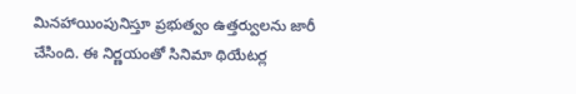మినహాయింపునిస్తూ ప్రభుత్వం ఉత్తర్వులను జారీ చేసింది. ఈ నిర్ణయంతో సినిమా థియేటర్ల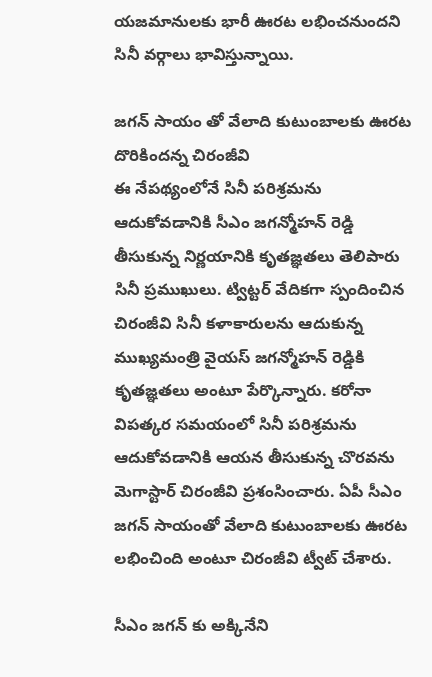యజమానులకు భారీ ఊరట లభించనుందని సినీ వర్గాలు భావిస్తున్నాయి.

జగన్ సాయం తో వేలాది కుటుంబాలకు ఊరట దొరికిందన్న చిరంజీవి
ఈ నేపథ్యంలోనే సినీ పరిశ్రమను ఆదుకోవడానికి సీఎం జగన్మోహన్ రెడ్డి తీసుకున్న నిర్ణయానికి కృతజ్ఞతలు తెలిపారు సినీ ప్రముఖులు. ట్విట్టర్ వేదికగా స్పందించిన చిరంజీవి సినీ కళాకారులను ఆదుకున్న ముఖ్యమంత్రి వైయస్ జగన్మోహన్ రెడ్డికి కృతజ్ఞతలు అంటూ పేర్కొన్నారు. కరోనా విపత్కర సమయంలో సినీ పరిశ్రమను ఆదుకోవడానికి ఆయన తీసుకున్న చొరవను మెగాస్టార్ చిరంజీవి ప్రశంసించారు. ఏపీ సీఎం జగన్ సాయంతో వేలాది కుటుంబాలకు ఊరట లభించింది అంటూ చిరంజీవి ట్వీట్ చేశారు.

సీఎం జగన్ కు అక్కినేని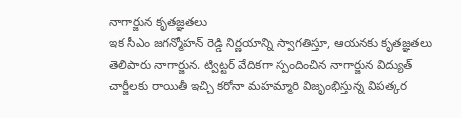నాగార్జున కృతజ్ఞతలు
ఇక సీఎం జగన్మోహన్ రెడ్డి నిర్ణయాన్ని స్వాగతిస్తూ, ఆయనకు కృతజ్ఞతలు తెలిపారు నాగార్జున. ట్విట్టర్ వేదికగా స్పందించిన నాగార్జున విద్యుత్ చార్జీలకు రాయితీ ఇచ్చి కరోనా మహమ్మారి విజృంభిస్తున్న విపత్కర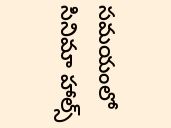సమయంలో సినిమా హాల్స్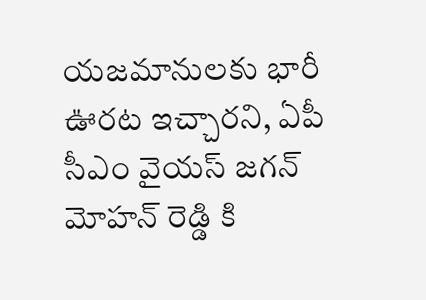యజమానులకు భారీ ఊరట ఇచ్చారని, ఏపీ సీఎం వైయస్ జగన్ మోహన్ రెడ్డి కి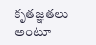కృతజ్ఞతలు అంటూ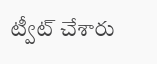ట్వీట్ చేశారు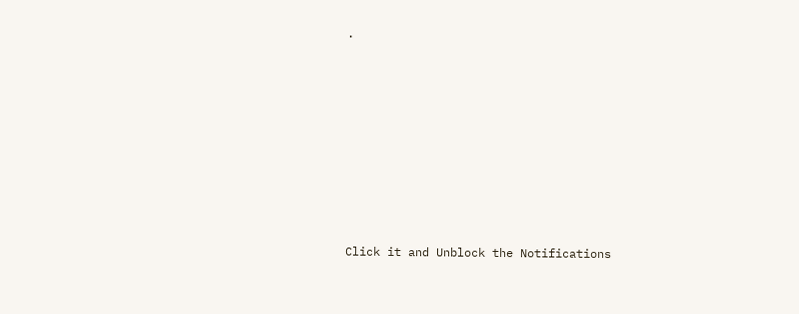.












Click it and Unblock the Notifications